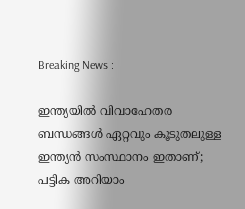Breaking News :

ഇന്ത്യയില്‍ വിവാഹേതര ബന്ധങ്ങള്‍ ഏറ്റവും കൂടുതലുള്ള ഇന്ത്യന്‍ സംസ്ഥാനം ഇതാണ്; പട്ടിക അറിയാം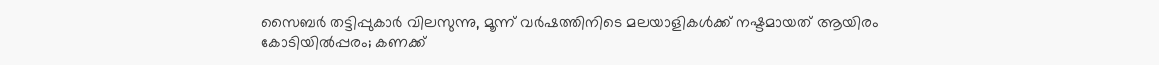സൈബര്‍ തട്ടിപ്പുകാര്‍ വിലസുന്നു, മൂന്ന് വര്‍ഷത്തിനിടെ മലയാളികള്‍ക്ക് നഷ്ടമായത് ആയിരം കോടിയില്‍പ്പരം; കണക്ക്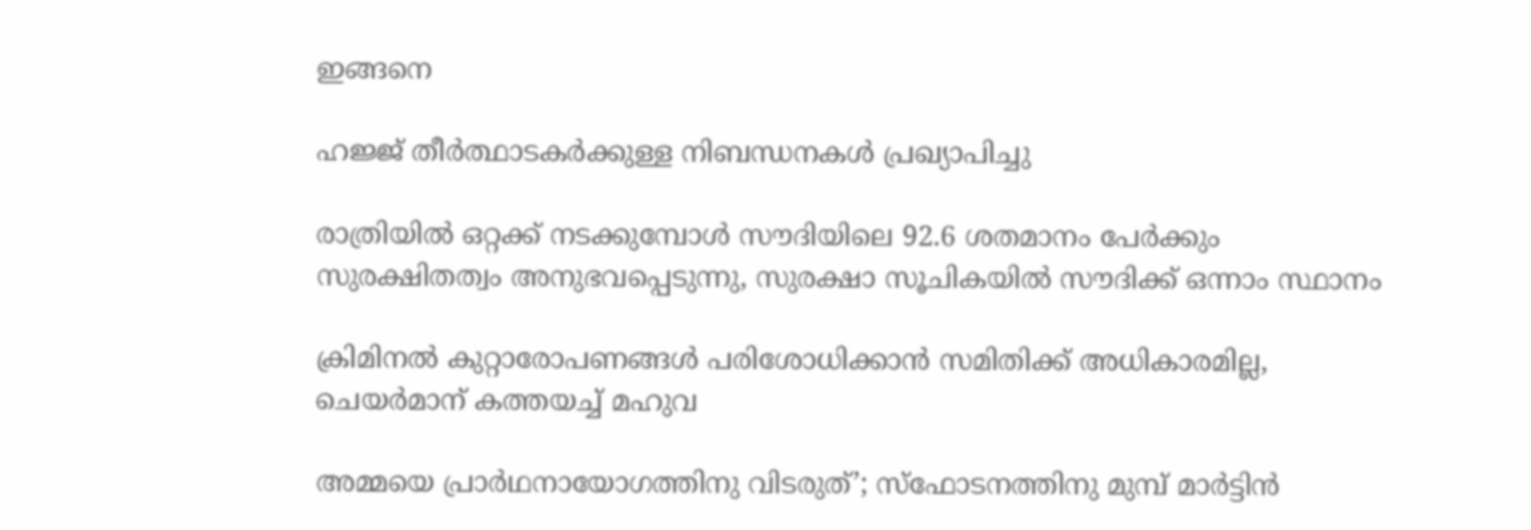ഇങ്ങനെ

ഹജ്ജ് തീർത്ഥാടകർക്കുള്ള നിബന്ധനകൾ പ്രഖ്യാപിച്ചു

രാത്രിയിൽ ഒറ്റക്ക് നടക്കുമ്പോൾ സൗദിയിലെ 92.6 ശതമാനം പേർക്കും സുരക്ഷിതത്വം അനുഭവപ്പെടുന്നു, സുരക്ഷാ സൂചികയിൽ സൗദിക്ക് ഒന്നാം സ്ഥാനം

ക്രിമിനല്‍ കുറ്റാരോപണങ്ങള്‍ പരിശോധിക്കാന്‍ സമിതിക്ക്‌ അധികാരമില്ല, ചെയര്‍മാന്‌ കത്തയച്ച് മഹുവ

അമ്മയെ പ്രാര്‍ഥനായോഗത്തിനു വിടരുത്’; സ്‌ഫോടനത്തിനു മുമ്പ് മാര്‍ട്ടിന്‍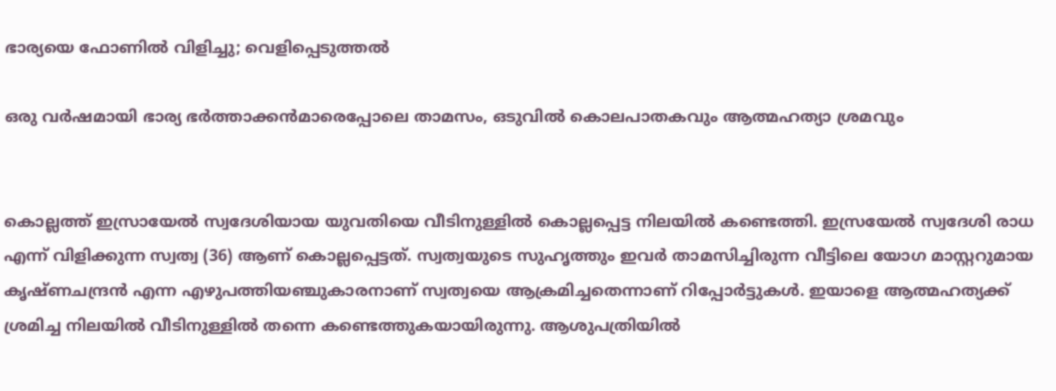ഭാര്യയെ ഫോണില്‍ വിളിച്ചു; വെളിപ്പെടുത്തല്‍

ഒരു വർഷമായി ഭാര്യ ഭർത്താക്കൻമാരെപ്പോലെ താമസം, ഒടുവിൽ കൊലപാതകവും ആത്മഹത്യാ ശ്രമവും


കൊല്ലത്ത് ഇസ്രായേൽ സ്വദേശിയായ യുവതിയെ വീടിനുള്ളിൽ കൊല്ലപ്പെട്ട നിലയിൽ കണ്ടെത്തി. ഇസ്രയേൽ സ്വദേശി രാധ എന്ന് വിളിക്കുന്ന സ്വത്വ (36) ആണ് കൊല്ലപ്പെട്ടത്. സ്വത്വയുടെ സുഹൃ‍ത്തും ഇവർ താമസിച്ചിരുന്ന വീട്ടിലെ യോഗ മാസ്റ്ററുമായ കൃഷ്ണചന്ദ്രൻ എന്ന എഴുപത്തിയഞ്ചുകാരനാണ് സ്വത്വയെ ആക്രമിച്ചതെന്നാണ് റിപ്പോർട്ടുകൾ. ഇയാളെ ആത്മഹത്യക്ക് ശ്രമിച്ച നിലയിൽ വീടിനുള്ളിൽ തന്നെ കണ്ടെത്തുകയായിരുന്നു. ആശുപത്രിയിൽ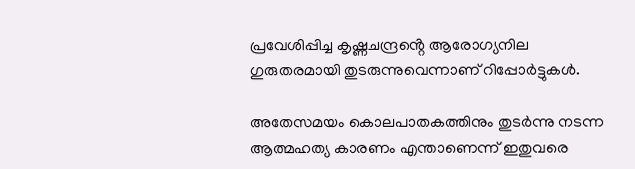പ്രവേശിപ്പിച്ച കൃഷ്ണചന്ദ്രൻ്റെ ആരോഗ്യനില ഗുരുതരമായി തുടരുന്നുവെന്നാണ് റിപ്പോർട്ടുകൾ.

അതേസമയം കൊലപാതകത്തിനും തുടർന്നു നടന്ന ആത്മഹത്യ കാരണം എന്താണെന്ന് ഇതുവരെ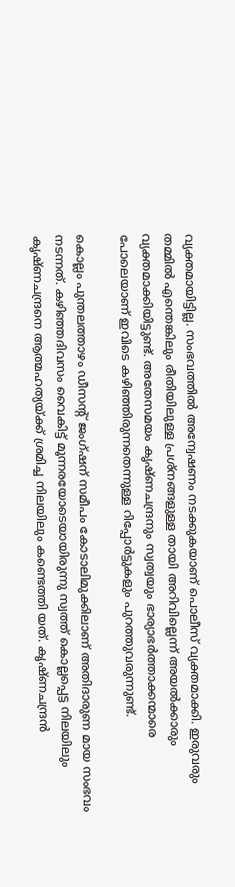വ്യക്തമായിട്ടില്ല. സംഭവത്തിൽ അന്വേഷണം നടക്കുകയാണ് പൊലീസ് വ്യക്തമാക്കി. ഇരുവരും തമ്മിൽ എന്തെങ്കിലും രീതിയിലുള്ള പ്രശ്നങ്ങളുള്ള തായി അറിവില്ലെന്ന് അയൽക്കാരും വ്യക്തമാക്കിയിട്ടുണ്ട്. അതേസമയം കൃഷ്ണചന്ദ്രനും സ്വത്വയും ഭാര്യാഭർത്താക്കന്മാരെ പോലെയാണ് ഇവിടെ കഴിഞ്ഞിരുന്നതെന്നുള്ള റിപ്പോർട്ടുകളും പുറത്തുവരുന്നുണ്ട്.

കൊല്ലം പുന്തലത്താഴം ഡീസൻ്റ് ജംഗ്ഷന് സമീപം കോടാലിമുക്കിലാണ് അതിദാരുണ മായ സംഭവം നടന്നത്. കഴിഞ്ഞദിവസം വൈകിട്ട് മൂന്നരയോടെയായിരുന്നു സ്വത്ത് കൊല്ലപ്പെട്ട നിലയിലും കൃഷ്ണചന്ദ്രനെ ആത്മഹത്യയ്ക്ക് ശ്രമിച്ച നിലയിലും കണ്ടെത്തി യത്. കൃഷ്ണചന്ദ്രൻ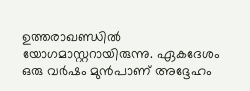ഉത്തരാഖണ്ഡിൽ യോഗമാസ്റ്ററായിരുന്നു. ഏകദേശം ഒരു വർഷം മുൻപാണ് അദ്ദേഹം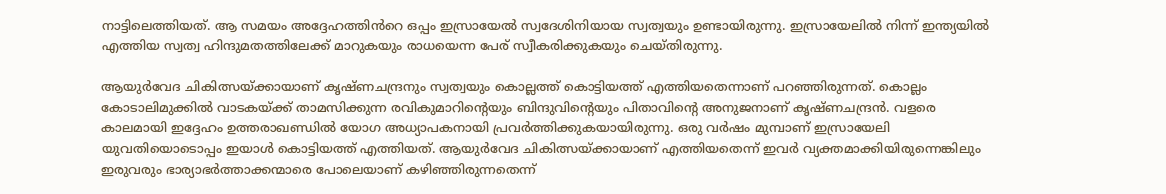നാട്ടിലെത്തിയത്. ആ സമയം അദ്ദേഹത്തിൻറെ ഒപ്പം ഇസ്രായേൽ സ്വദേശിനിയായ സ്വത്വയും ഉണ്ടായിരുന്നു. ഇസ്രായേലിൽ നിന്ന് ഇന്ത്യയിൽ എത്തിയ സ്വത്വ ഹിന്ദുമതത്തിലേക്ക് മാറുകയും രാധയെന്ന പേര് സ്വീകരിക്കുകയും ചെയ്തിരുന്നു.

ആയുർവേദ ചികിത്സയ്ക്കായാണ് കൃഷ്ണചന്ദ്രനും സ്വത്വയും കൊല്ലത്ത് കൊട്ടിയത്ത് എത്തിയതെന്നാണ് പറഞ്ഞിരുന്നത്. കൊല്ലം കോടാലിമുക്കിൽ വാടകയ്ക്ക് താമസിക്കുന്ന രവികുമാറിൻ്റെയും ബിന്ദുവിൻ്റെയും പിതാവിൻ്റെ അനുജനാണ് കൃഷ്ണചന്ദ്രൻ. വളരെ കാലമായി ഇദ്ദേഹം ഉത്തരാഖണ്ഡിൽ യോഗ അധ്യാപകനായി പ്രവർത്തിക്കുകയായിരുന്നു. ഒരു വർഷം മുമ്പാണ് ഇസ്രായേലി യുവതിയൊടൊപ്പം ഇയാൾ കൊട്ടിയത്ത് എത്തിയത്. ആയുർവേദ ചികിത്സയ്ക്കായാണ് എത്തിയതെന്ന് ഇവർ വ്യക്തമാക്കിയിരുന്നെങ്കിലും ഇരുവരും ഭാര്യാഭർത്താക്കന്മാരെ പോലെയാണ് കഴിഞ്ഞിരുന്നതെന്ന്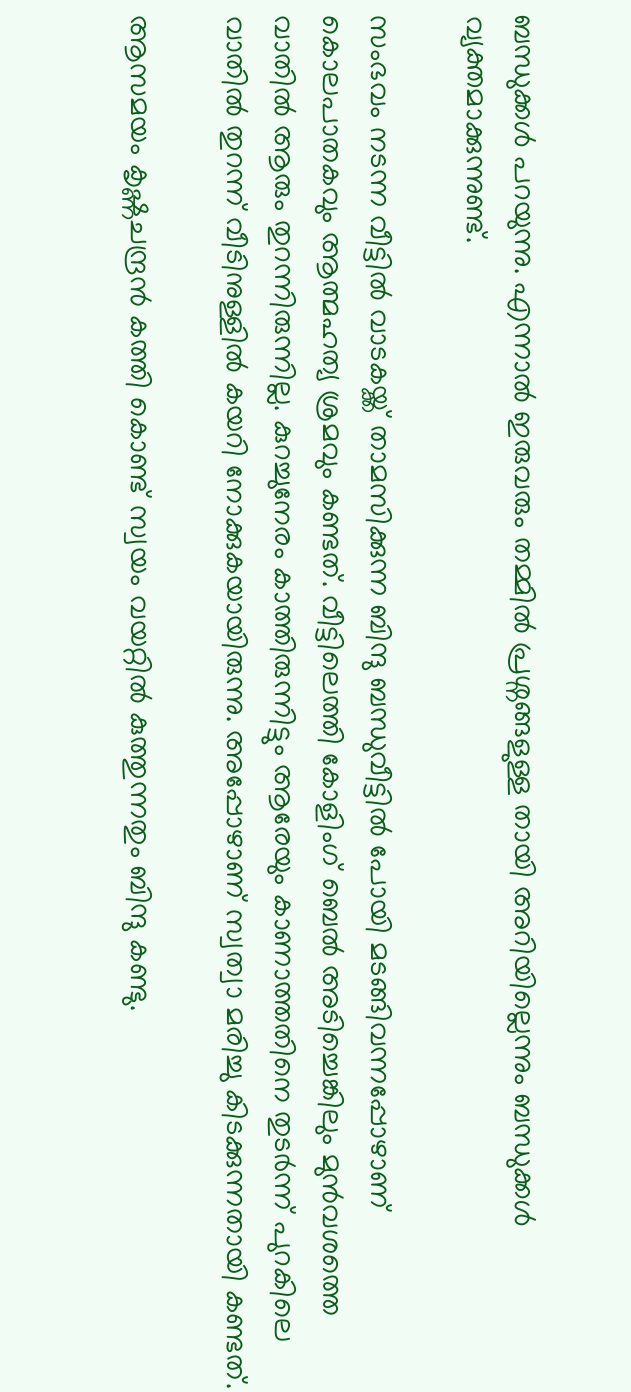ബന്ധുക്കൾ പറയുന്നു. എന്നാൽ ഇരുവരും തമ്മിൽ പ്രശ്നങ്ങളുള്ള തായി അറിയില്ലെന്നും ബന്ധുക്കൾ വ്യക്തമാക്കുന്നുണ്ട്.

സംഭവം നടന്ന വീട്ടിൽ വാടകയ്ക്ക് താമസിക്കുന്ന ബിന്ദു ബന്ധുവീട്ടിൽ പോയി മടങ്ങിവന്നപ്പോഴാണ് കൊലപാതകവും ആത്മഹത്യ ശ്രമവും കണ്ടത്. വീട്ടിലെത്തി കോളിംഗ് ബെൽ അടിച്ചെങ്കിലും മുൻവശത്തെ വാതിൽ ആരും തുറന്നിരുന്നില്ല. കുറച്ചുനേരം കാത്തിരുന്നിട്ടും ആരേയും കാണാത്തതിനെ തുടർന്ന് പുറകിലെ വാതിൽ തുറന്ന് വീടിനുള്ളിൽ കയറി നോക്കുകയായിരുന്നു. അപ്പോഴാണ് സ്വത്വാ മരിച്ചു കിടക്കുന്നതായി കണ്ടത്.

ആസമയം കൃഷ്ണചന്ദ്രൻ കത്തി കൊണ്ട് സ്വയം വയറ്റിൽ കുത്തുന്നതും ബിന്ദു കണ്ടു.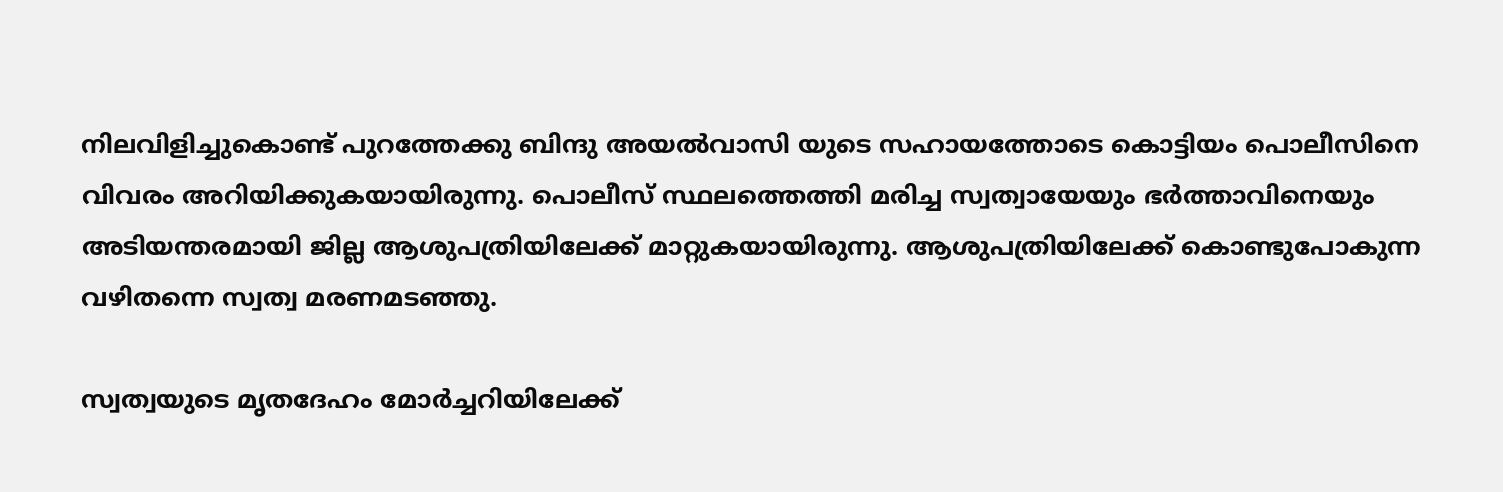നിലവിളിച്ചുകൊണ്ട് പുറത്തേക്കു ബിന്ദു അയൽവാസി യുടെ സഹായത്തോടെ കൊട്ടിയം പൊലീസിനെ വിവരം അറിയിക്കുകയായിരുന്നു. പൊലീസ് സ്ഥലത്തെത്തി മരിച്ച സ്വത്വായേയും ഭർത്താവിനെയും അടിയന്തരമായി ജില്ല ആശുപത്രിയിലേക്ക് മാറ്റുകയായിരുന്നു. ആശുപത്രിയിലേക്ക് കൊണ്ടുപോകുന്ന വഴിതന്നെ സ്വത്വ മരണമടഞ്ഞു.

സ്വത്വയുടെ മൃതദേഹം മോർച്ചറിയിലേക്ക്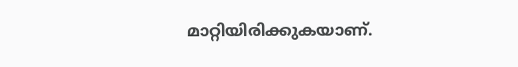മാറ്റിയിരിക്കുകയാണ്.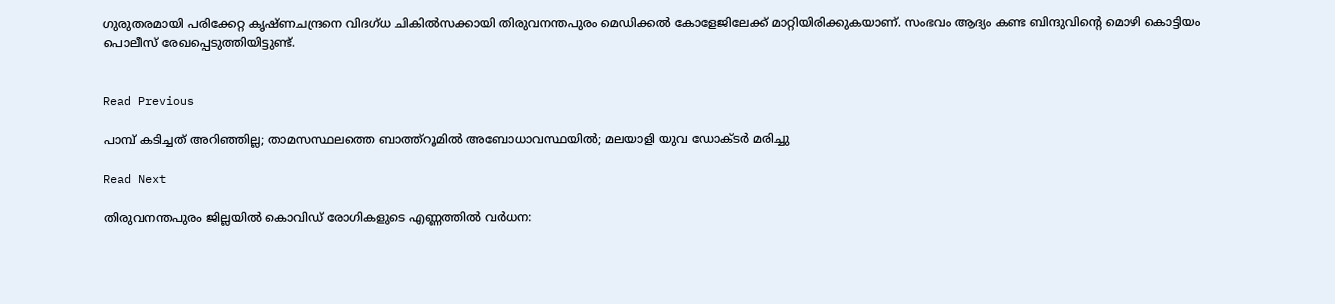ഗുരുതരമായി പരിക്കേറ്റ കൃഷ്ണചന്ദ്രനെ വിദഗ്ധ ചികിൽസക്കായി തിരുവനന്തപുരം മെഡിക്കൽ കോളേജിലേക്ക് മാറ്റിയിരിക്കുകയാണ്. സംഭവം ആദ്യം കണ്ട ബിന്ദുവിന്റെ മൊഴി കൊട്ടിയം പൊലീസ് രേഖപ്പെടുത്തിയിട്ടുണ്ട്.


Read Previous

പാമ്പ് കടിച്ചത് അറിഞ്ഞില്ല; താമസസ്ഥലത്തെ ബാത്ത്റൂമില്‍ അബോധാവസ്ഥയില്‍; മലയാളി യുവ ഡോക്ടര്‍ മരിച്ചു

Read Next

തിരുവനന്തപുരം ജില്ലയിൽ കൊവിഡ് രോഗികളുടെ എണ്ണത്തിൽ വർധന: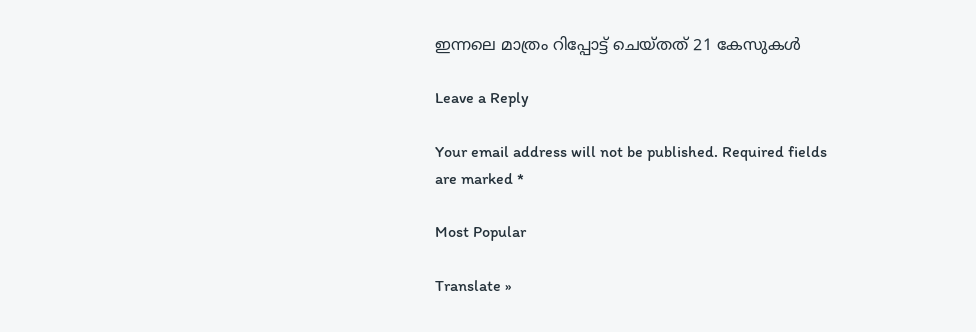ഇന്നലെ മാത്രം റിപ്പോട്ട് ചെയ്തത് 21 കേസുകൾ

Leave a Reply

Your email address will not be published. Required fields are marked *

Most Popular

Translate »